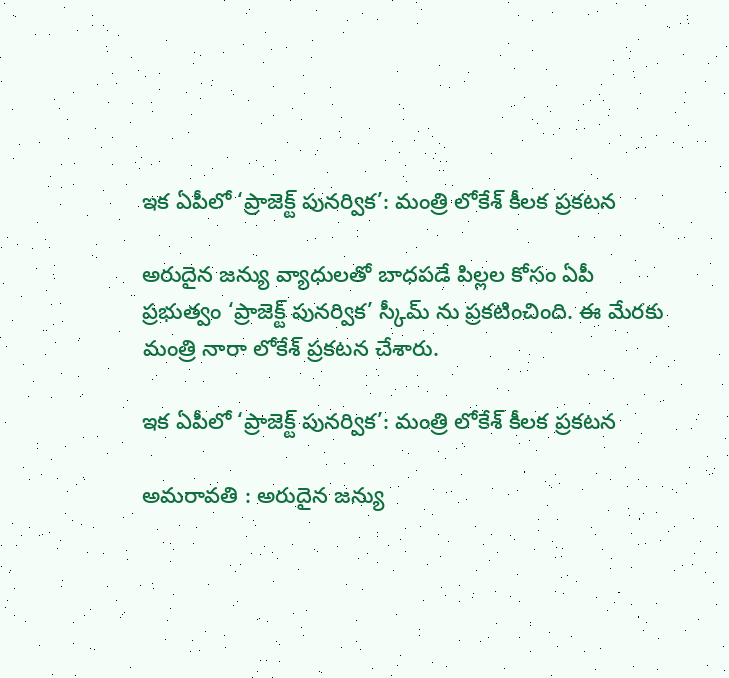ఇక ఏపీలో ‘ప్రాజెక్ట్‌ పునర్విక’: మంత్రి లోకేశ్‌ కీలక ప్రకటన

అరుదైన జన్యు వ్యాధులతో బాధపడే పిల్లల కోసం ఏపీ ప్రభుత్వం ‘ప్రాజెక్ట్‌ పునర్విక’ స్కీమ్ ను ప్రకటించింది. ఈ మేరకు మంత్రి నారా లోకేశ్ ప్రకటన చేశారు.

ఇక ఏపీలో ‘ప్రాజెక్ట్‌ పునర్విక’: మంత్రి లోకేశ్‌ కీలక ప్రకటన

అమరావతి : అరుదైన జన్యు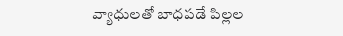వ్యాధులతో బాధపడే పిల్లల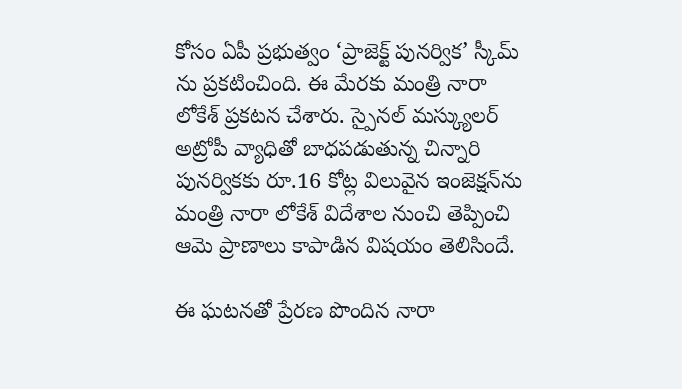కోసం ఏపీ ప్రభుత్వం ‘ప్రాజెక్ట్‌ పునర్విక’ స్కీమ్ ను ప్రకటించింది. ఈ మేరకు మంత్రి నారా లోకేశ్ ప్రకటన చేశారు. స్పైనల్‌ మస్క్యులర్ అట్రోపీ వ్యాధితో బాధపడుతున్న చిన్నారి పునర్వికకు రూ.16 కోట్ల విలువైన ఇంజెక్షన్‌ను మంత్రి నారా లోకేశ్‌ విదేశాల నుంచి తెప్పించి ఆమె ప్రాణాలు కాపాడిన విషయం తెలిసిందే.

ఈ ఘటనతో ప్రేరణ పొందిన నారా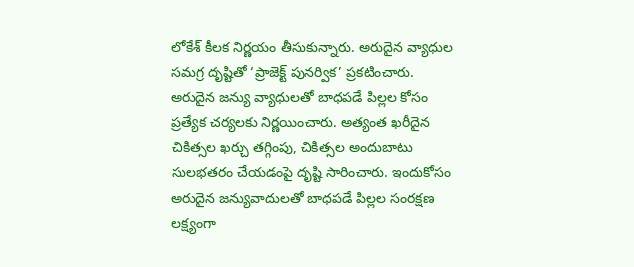లోకేశ్‌ కీలక నిర్ణయం తీసుకున్నారు. అరుదైన వ్యాధుల సమగ్ర దృష్టితో ‘ప్రాజెక్ట్‌ పునర్విక’ ప్రకటించారు. అరుదైన జన్యు వ్యాధులతో బాధపడే పిల్లల కోసం ప్రత్యేక చర్యలకు నిర్ణయించారు. అత్యంత ఖరీదైన చికిత్సల ఖర్చు తగ్గింపు, చికిత్సల అందుబాటు సులభతరం చేయడంపై దృష్టి సారించారు. ఇందుకోసం అరుదైన జన్యువాదులతో బాధపడే పిల్లల సంరక్షణ లక్ష్యంగా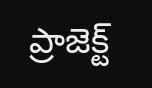ప్రాజెక్ట్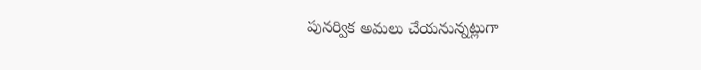పునర్విక అమలు చేయనున్నట్లుగా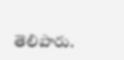తెలిపారు.